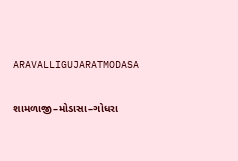ARAVALLIGUJARATMODASA

શામળાજી–મોડાસા–ગોધરા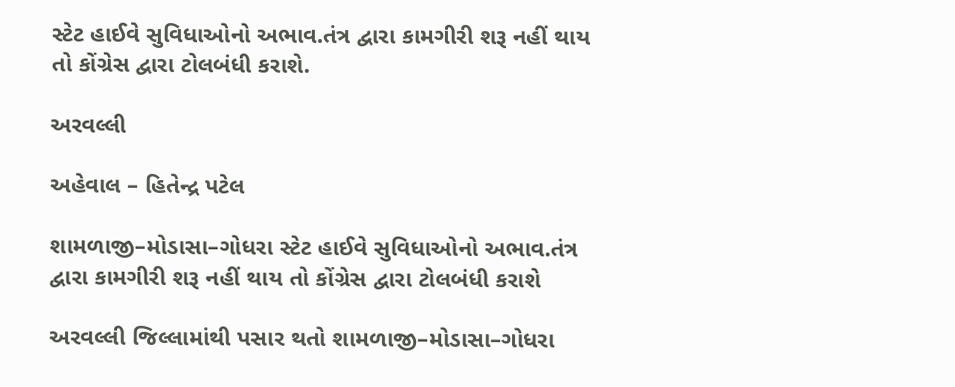સ્ટેટ હાઈવે સુવિધાઓનો અભાવ.તંત્ર દ્વારા કામગીરી શરૂ નહીં થાય તો કોંગ્રેસ દ્વારા ટોલબંધી કરાશે.

અરવલ્લી

અહેવાલ – હિતેન્દ્ર પટેલ

શામળાજી–મોડાસા–ગોધરા સ્ટેટ હાઈવે સુવિધાઓનો અભાવ.તંત્ર દ્વારા કામગીરી શરૂ નહીં થાય તો કોંગ્રેસ દ્વારા ટોલબંધી કરાશે

અરવલ્લી જિલ્લામાંથી પસાર થતો શામળાજી–મોડાસા–ગોધરા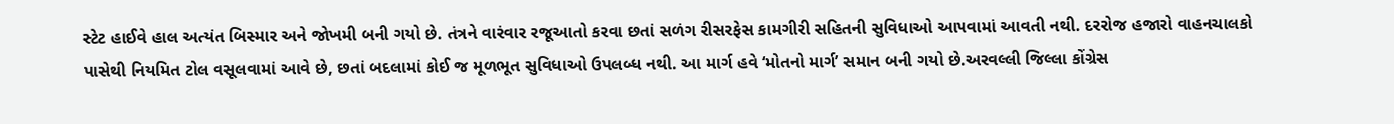સ્ટેટ હાઈવે હાલ અત્યંત બિસ્માર અને જોખમી બની ગયો છે. તંત્રને વારંવાર રજૂઆતો કરવા છતાં સળંગ રીસરફેસ કામગીરી સહિતની સુવિધાઓ આપવામાં આવતી નથી. દરરોજ હજારો વાહનચાલકો પાસેથી નિયમિત ટોલ વસૂલવામાં આવે છે, છતાં બદલામાં કોઈ જ મૂળભૂત સુવિધાઓ ઉપલબ્ધ નથી. આ માર્ગ હવે ‘મોતનો માર્ગ’ સમાન બની ગયો છે.અરવલ્લી જિલ્લા કોંગ્રેસ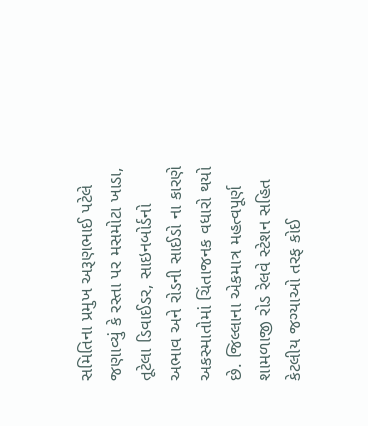સમિતિના પ્રમુખ અરૂણભાઈ પટેલે જણાવ્યું કે રસ્તા પર મસમોટા ખાડા, તૂટેલા ડિવાઈડર, સાઇનબોર્ડનો અભાવ અને રોડની સાઈડો ના કારણે અકસ્માતોમાં ચિંતાજનક વધારો થયો છે. જિલ્લાના એકમાત્ર મહત્વપૂર્ણ શામળાજી રોડ રેલવે સ્ટેશન સહિત કેટલીય જગ્યાઓ તરફ કોઈ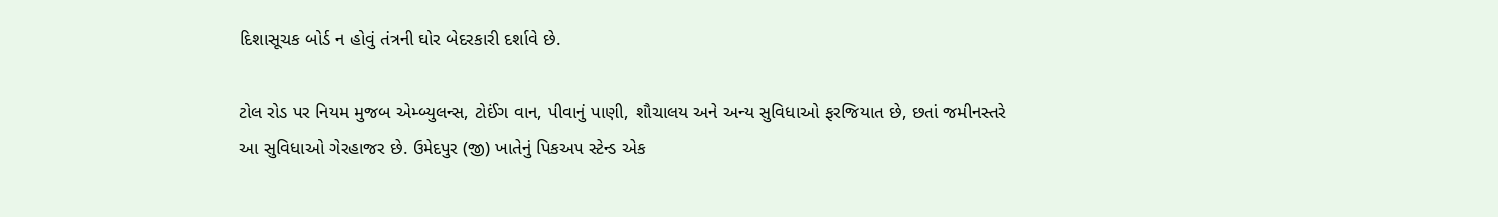દિશાસૂચક બોર્ડ ન હોવું તંત્રની ઘોર બેદરકારી દર્શાવે છે.

ટોલ રોડ પર નિયમ મુજબ એમ્બ્યુલન્સ, ટોઈંગ વાન, પીવાનું પાણી, શૌચાલય અને અન્ય સુવિધાઓ ફરજિયાત છે, છતાં જમીનસ્તરે આ સુવિધાઓ ગેરહાજર છે. ઉમેદપુર (જી) ખાતેનું પિકઅપ સ્ટેન્ડ એક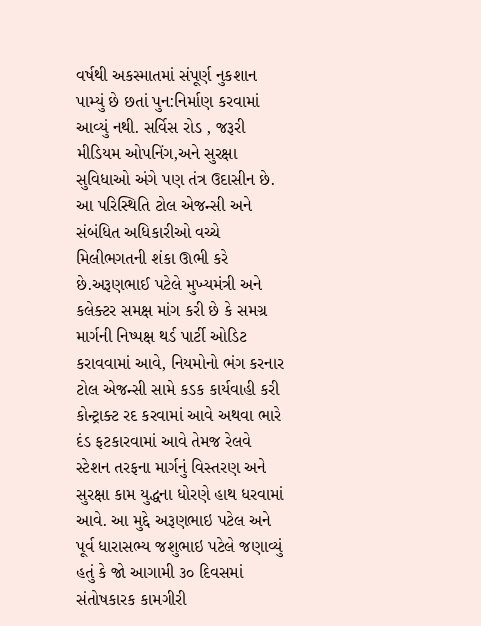વર્ષથી અકસ્માતમાં સંપૂર્ણ નુકશાન પામ્યું છે છતાં પુન:નિર્માણ કરવામાં આવ્યું નથી. સર્વિસ રોડ , જરૂરી મીડિયમ ઓપનિંગ,અને સુરક્ષા સુવિધાઓ અંગે પણ તંત્ર ઉદાસીન છે. આ પરિસ્થિતિ ટોલ એજન્સી અને સંબંધિત અધિકારીઓ વચ્ચે મિલીભગતની શંકા ઊભી કરે છે.અરૂણભાઈ પટેલે મુખ્યમંત્રી અને કલેક્ટર સમક્ષ માંગ કરી છે કે સમગ્ર માર્ગની નિષ્પક્ષ થર્ડ પાર્ટી ઓડિટ કરાવવામાં આવે, નિયમોનો ભંગ કરનાર ટોલ એજન્સી સામે કડક કાર્યવાહી કરી કોન્ટ્રાક્ટ રદ કરવામાં આવે અથવા ભારે દંડ ફટકારવામાં આવે તેમજ રેલવે સ્ટેશન તરફના માર્ગનું વિસ્તરણ અને સુરક્ષા કામ યુદ્ધના ધોરણે હાથ ધરવામાં આવે. આ મુદ્દે અરૂણભાઇ પટેલ અને પૂર્વ ધારાસભ્ય જશુભાઇ પટેલે જણાવ્યું હતું કે જો આગામી ૩૦ દિવસમાં સંતોષકારક કામગીરી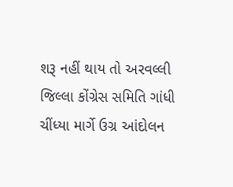શરૂ નહીં થાય તો અરવલ્લી જિલ્લા કોંગ્રેસ સમિતિ ગાંધી ચીંધ્યા માર્ગે ઉગ્ર આંદોલન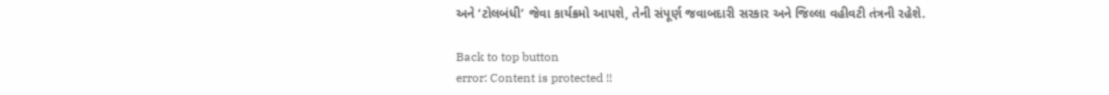અને ‘ટોલબંધી’ જેવા કાર્યક્રમો આપશે, તેની સંપૂર્ણ જવાબદારી સરકાર અને જિલ્લા વહીવટી તંત્રની રહેશે.

Back to top button
error: Content is protected !!